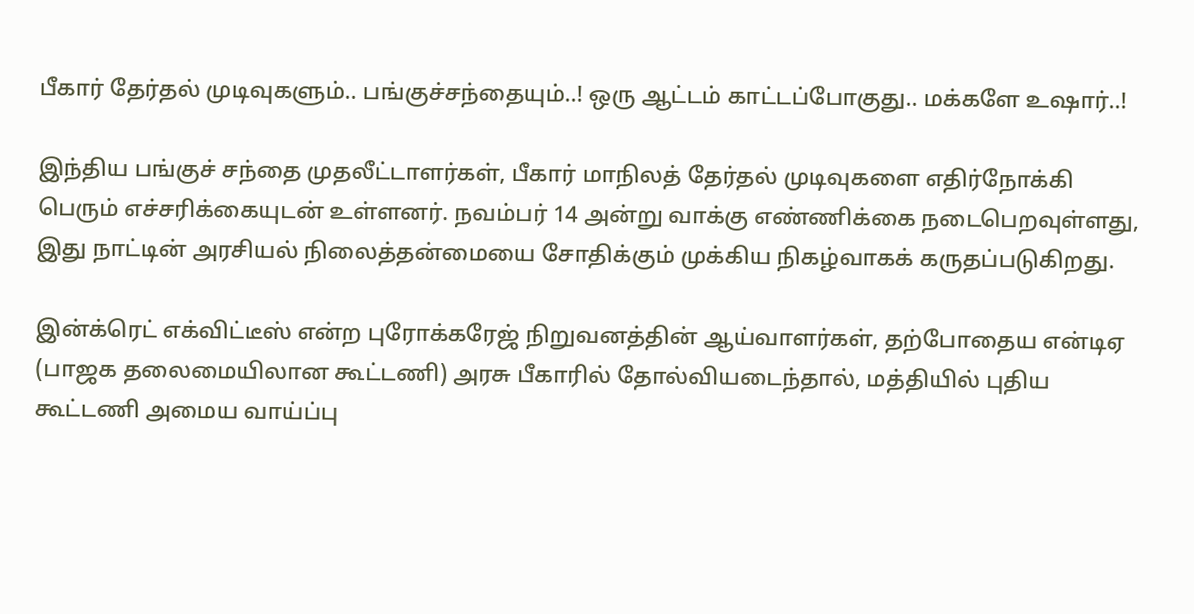பீகார் தேர்தல் முடிவுகளும்.. பங்குச்சந்தையும்..! ஒரு ஆட்டம் காட்டப்போகுது.. மக்களே உஷார்..!

இந்திய பங்குச் சந்தை முதலீட்டாளர்கள், பீகார் மாநிலத் தேர்தல் முடிவுகளை எதிர்நோக்கி பெரும் எச்சரிக்கையுடன் உள்ளனர். நவம்பர் 14 அன்று வாக்கு எண்ணிக்கை நடைபெறவுள்ளது, இது நாட்டின் அரசியல் நிலைத்தன்மையை சோதிக்கும் முக்கிய நிகழ்வாகக் கருதப்படுகிறது.

இன்க்ரெட் எக்விட்டீஸ் என்ற புரோக்கரேஜ் நிறுவனத்தின் ஆய்வாளர்கள், தற்போதைய என்டிஏ (பாஜக தலைமையிலான கூட்டணி) அரசு பீகாரில் தோல்வியடைந்தால், மத்தியில் புதிய கூட்டணி அமைய வாய்ப்பு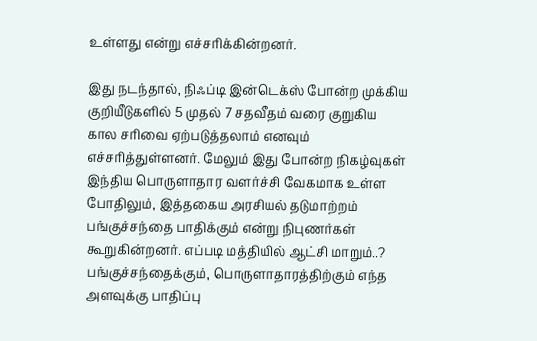உள்ளது என்று எச்சரிக்கின்றனர்.

இது நடந்தால், நிஃப்டி இன்டெக்ஸ் போன்ற முக்கிய குறியீடுகளில் 5 முதல் 7 சதவீதம் வரை குறுகிய கால சரிவை ஏற்படுத்தலாம் எனவும் எச்சரித்துள்ளனர். மேலும் இது போன்ற நிகழ்வுகள் இந்திய பொருளாதார வளர்ச்சி வேகமாக உள்ள போதிலும், இத்தகைய அரசியல் தடுமாற்றம் பங்குச்சந்தை பாதிக்கும் என்று நிபுணர்கள் கூறுகின்றனர். எப்படி மத்தியில் ஆட்சி மாறும்..? பங்குச்சந்தைக்கும், பொருளாதாரத்திற்கும் எந்த அளவுக்கு பாதிப்பு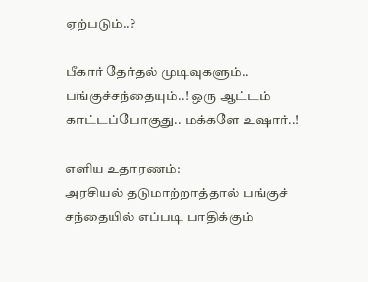ஏற்படும்..?

பீகார் தேர்தல் முடிவுகளும்.. பங்குச்சந்தையும்..! ஒரு ஆட்டம் காட்டப்போகுது.. மக்களே உஷார்..!

எளிய உதாரணம்:
அரசியல் தடுமாற்றாத்தால் பங்குச் சந்தையில் எப்படி பாதிக்கும்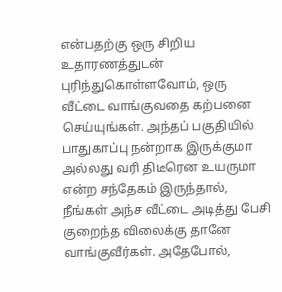என்பதற்கு ஒரு சிறிய உதாரணத்துடன் புரிந்துகொள்ளவோம், ஒரு வீட்டை வாங்குவதை கற்பனை செய்யுங்கள். அந்தப் பகுதியில் பாதுகாப்பு நன்றாக இருக்குமா அல்லது வரி திடீரென உயருமா என்ற சந்தேகம் இருந்தால், நீங்கள் அந்ச வீட்டை அடித்து பேசி குறைந்த விலைக்கு தானே வாங்குவீர்கள். அதேபோல்,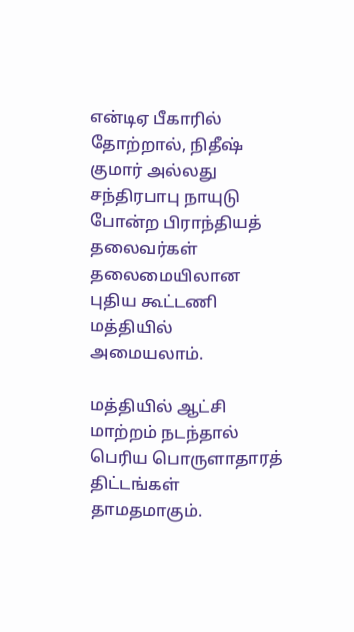என்டிஏ பீகாரில் தோற்றால், நிதீஷ் குமார் அல்லது சந்திரபாபு நாயுடு போன்ற பிராந்தியத் தலைவர்கள் தலைமையிலான புதிய கூட்டணி மத்தியில் அமையலாம்.

மத்தியில் ஆட்சி மாற்றம் நடந்தால் பெரிய பொருளாதாரத் திட்டங்கள் தாமதமாகும்.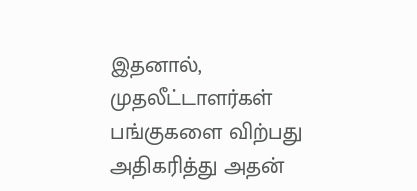இதனால், முதலீட்டாளர்கள் பங்குகளை விற்பது அதிகரித்து அதன்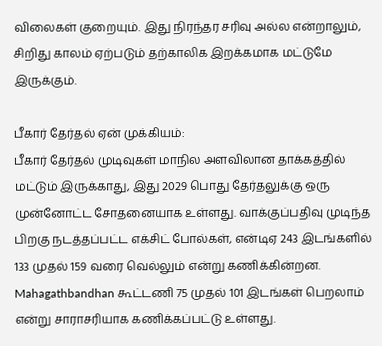விலைகள் குறையும். இது நிரந்தர சரிவு அல்ல என்றாலும், சிறிது காலம் ஏற்படும் தற்காலிக இறக்கமாக மட்டுமே இருக்கும்.

பீகார் தேர்தல் ஏன் முக்கியம்:
பீகார் தேர்தல் முடிவுகள் மாநில அளவிலான தாக்கத்தில் மட்டும் இருக்காது, இது 2029 பொது தேர்தலுக்கு ஒரு முன்னோட்ட சோதனையாக உள்ளது. வாக்குப்பதிவு முடிந்த பிறகு நடத்தப்பட்ட எக்சிட் போல்கள், என்டிஏ 243 இடங்களில் 133 முதல் 159 வரை வெல்லும் என்று கணிக்கின்றன. Mahagathbandhan கூட்டணி 75 முதல் 101 இடங்கள் பெறலாம் என்று சாராசரியாக கணிக்கப்பட்டு உள்ளது.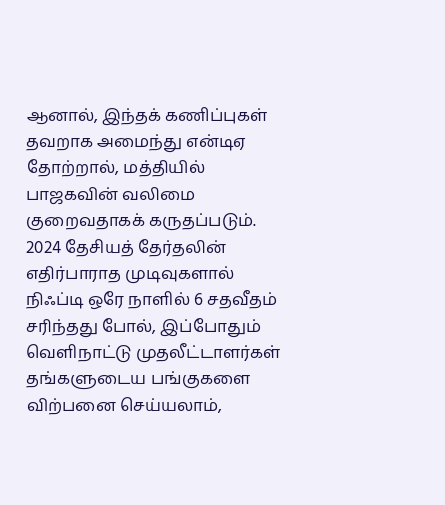ஆனால், இந்தக் கணிப்புகள் தவறாக அமைந்து என்டிஏ தோற்றால், மத்தியில் பாஜகவின் வலிமை குறைவதாகக் கருதப்படும். 2024 தேசியத் தேர்தலின் எதிர்பாராத முடிவுகளால் நிஃப்டி ஒரே நாளில் 6 சதவீதம் சரிந்தது போல், இப்போதும் வெளிநாட்டு முதலீட்டாளர்கள் தங்களுடைய பங்குகளை விற்பனை செய்யலாம்,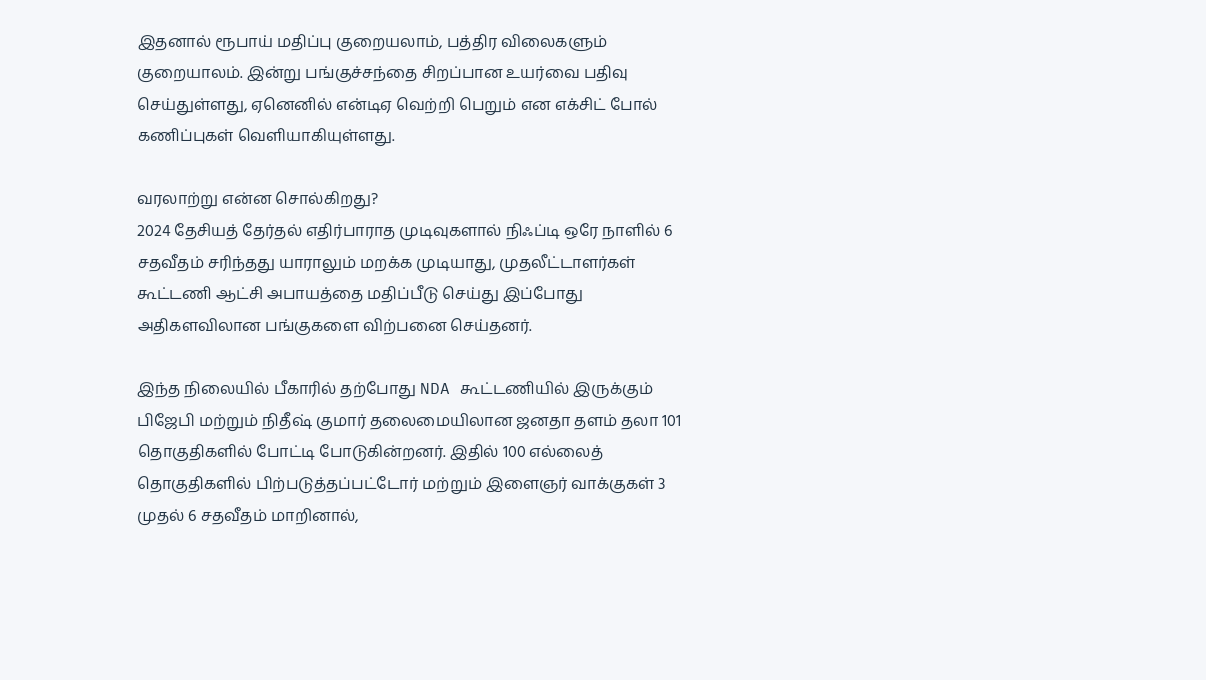இதனால் ரூபாய் மதிப்பு குறையலாம், பத்திர விலைகளும் குறையாலம். இன்று பங்குச்சந்தை சிறப்பான உயர்வை பதிவு செய்துள்ளது, ஏனெனில் என்டிஏ வெற்றி பெறும் என எக்சிட் போல் கணிப்புகள் வெளியாகியுள்ளது.

வரலாற்று என்ன சொல்கிறது?
2024 தேசியத் தேர்தல் எதிர்பாராத முடிவுகளால் நிஃப்டி ஒரே நாளில் 6 சதவீதம் சரிந்தது யாராலும் மறக்க முடியாது, முதலீட்டாளர்கள் கூட்டணி ஆட்சி அபாயத்தை மதிப்பீடு செய்து இப்போது அதிகளவிலான பங்குகளை விற்பனை செய்தனர்.

இந்த நிலையில் பீகாரில் தற்போது NDA கூட்டணியில் இருக்கும் பிஜேபி மற்றும் நிதீஷ் குமார் தலைமையிலான ஜனதா தளம் தலா 101 தொகுதிகளில் போட்டி போடுகின்றனர். இதில் 100 எல்லைத் தொகுதிகளில் பிற்படுத்தப்பட்டோர் மற்றும் இளைஞர் வாக்குகள் 3 முதல் 6 சதவீதம் மாறினால்,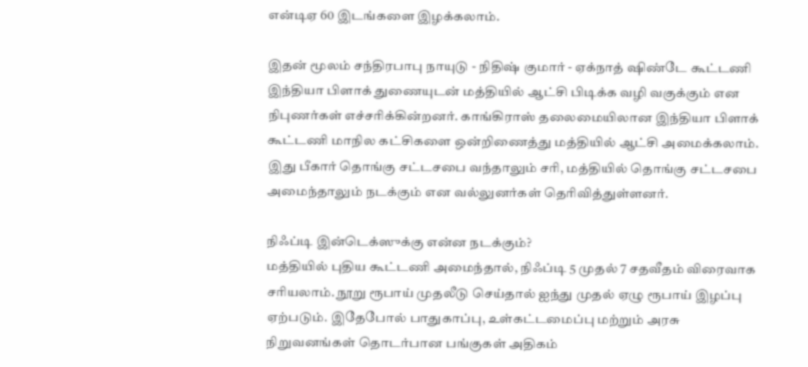என்டிஏ 60 இடங்களை இழக்கலாம்.

இதன் மூலம் சந்திரபாபு நாயுடு - நிதிஷ் குமார் - ஏக்நாத் ஷிண்டே கூட்டணி இந்தியா பிளாக் துணையுடன் மத்தியில் ஆட்சி பிடிக்க வழி வகுக்கும் என நிபுணர்கள் எச்சரிக்கின்றனர். காங்கிராஸ் தலைமையிலான இந்தியா பிளாக் கூட்டணி மாநில கட்சிகளை ஒன்றிணைத்து மத்தியில் ஆட்சி அமைக்கலாம். இது பீகார் தொங்கு சட்டசபை வந்தாலும் சரி, மத்தியில் தொங்கு சட்டசபை அமைந்தாலும் நடக்கும் என வல்லுனர்கள் தெரிவித்துள்ளனர்.

நிஃப்டி இன்டெக்ஸுக்கு என்ன நடக்கும்?
மத்தியில் புதிய கூட்டணி அமைந்தால், நிஃப்டி 5 முதல் 7 சதவீதம் விரைவாக சரியலாம். நூறு ரூபாய் முதலீடு செய்தால் ஐந்து முதல் ஏழு ரூபாய் இழப்பு ஏற்படும். இதேபோல் பாதுகாப்பு, உள்கட்டமைப்பு மற்றும் அரசு நிறுவனங்கள் தொடர்பான பங்குகள் அதிகம்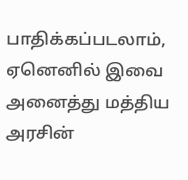பாதிக்கப்படலாம், ஏனெனில் இவை அனைத்து மத்திய அரசின்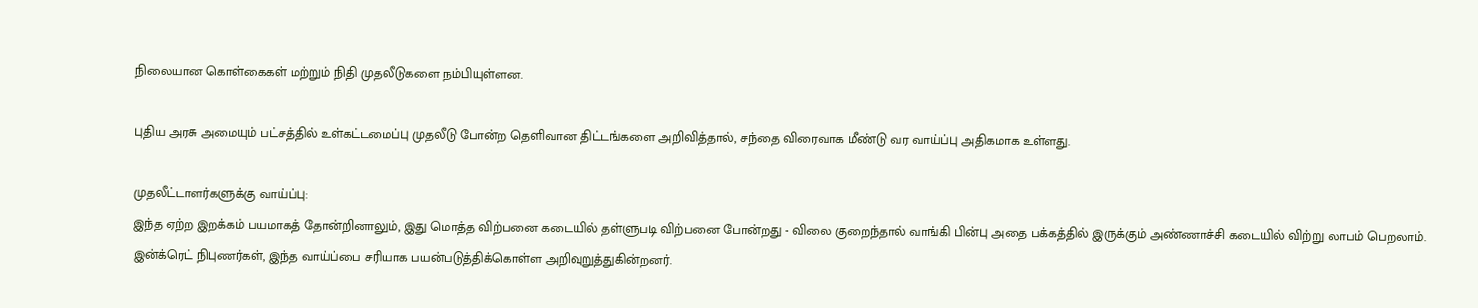நிலையான கொள்கைகள் மற்றும் நிதி முதலீடுகளை நம்பியுள்ளன.

புதிய அரசு அமையும் பட்சத்தில் உள்கட்டமைப்பு முதலீடு போன்ற தெளிவான திட்டங்களை அறிவித்தால், சந்தை விரைவாக மீண்டு வர வாய்ப்பு அதிகமாக உள்ளது.

முதலீட்டாளர்களுக்கு வாய்ப்பு:
இந்த ஏற்ற இறக்கம் பயமாகத் தோன்றினாலும், இது மொத்த விற்பனை கடையில் தள்ளுபடி விற்பனை போன்றது - விலை குறைந்தால் வாங்கி பின்பு அதை பக்கத்தில் இருக்கும் அண்ணாச்சி கடையில் விற்று லாபம் பெறலாம். இன்க்ரெட் நிபுணர்கள், இந்த வாய்ப்பை சரியாக பயன்படுத்திக்கொள்ள அறிவுறுத்துகின்றனர்.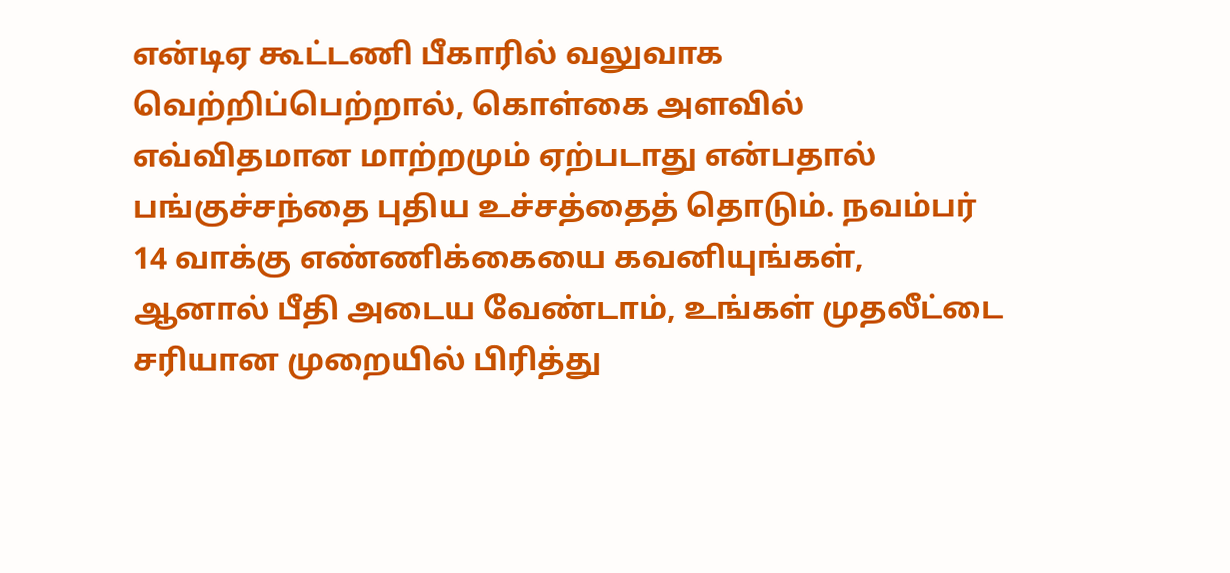என்டிஏ கூட்டணி பீகாரில் வலுவாக வெற்றிப்பெற்றால், கொள்கை அளவில் எவ்விதமான மாற்றமும் ஏற்படாது என்பதால் பங்குச்சந்தை புதிய உச்சத்தைத் தொடும். நவம்பர் 14 வாக்கு எண்ணிக்கையை கவனியுங்கள், ஆனால் பீதி அடைய வேண்டாம், உங்கள் முதலீட்டை சரியான முறையில் பிரித்து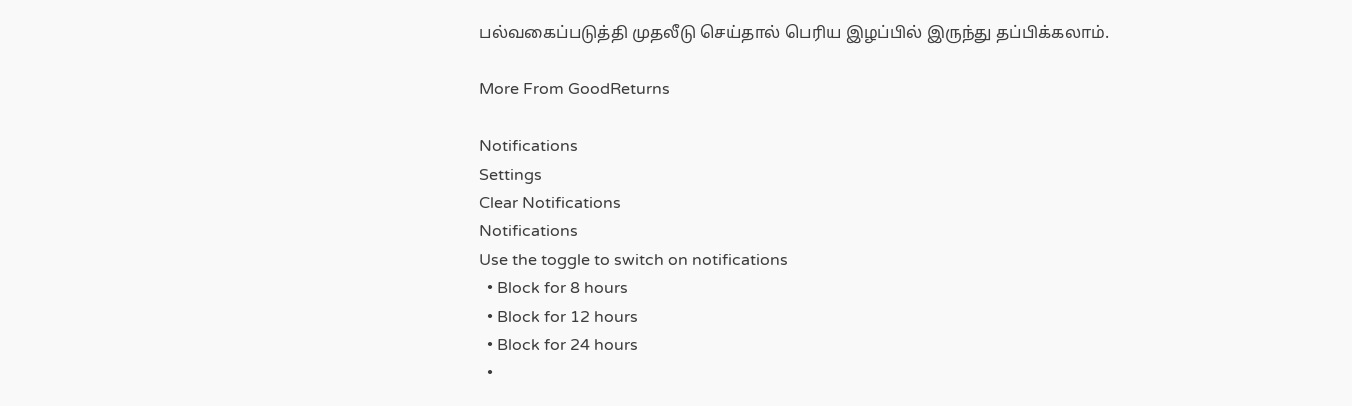பல்வகைப்படுத்தி முதலீடு செய்தால் பெரிய இழப்பில் இருந்து தப்பிக்கலாம்.

More From GoodReturns

Notifications
Settings
Clear Notifications
Notifications
Use the toggle to switch on notifications
  • Block for 8 hours
  • Block for 12 hours
  • Block for 24 hours
  •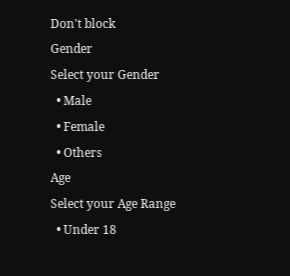Don't block
Gender
Select your Gender
  • Male
  • Female
  • Others
Age
Select your Age Range
  • Under 18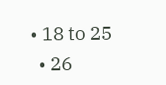• 18 to 25
  • 26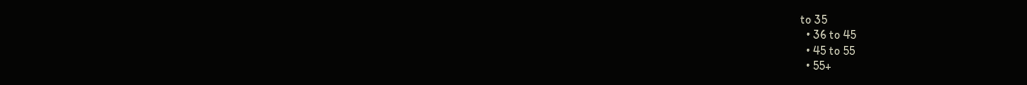to 35
  • 36 to 45
  • 45 to 55
  • 55+